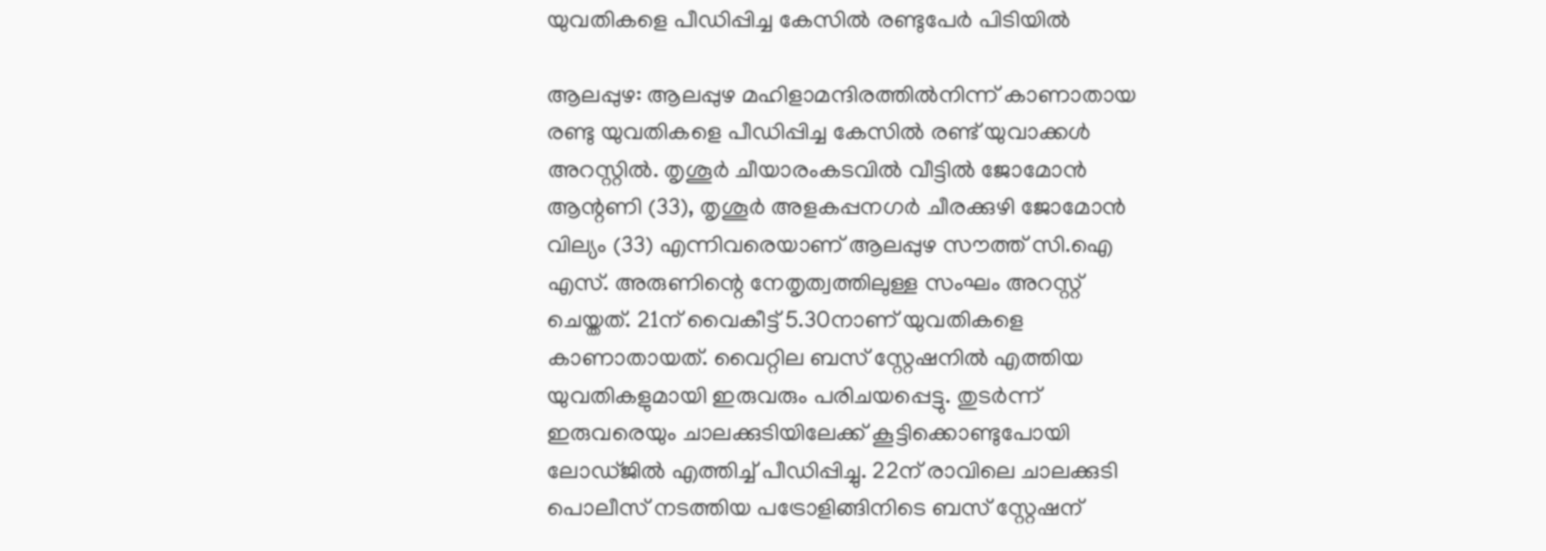യുവതികളെ പീഡിപ്പിച്ച കേസില്‍ രണ്ടുപേര്‍ പിടിയില്‍

ആലപ്പുഴ: ആലപ്പുഴ മഹിളാമന്ദിരത്തിൽനിന്ന് കാണാതായ രണ്ടു യുവതികളെ പീഡിപ്പിച്ച കേസിൽ രണ്ട് യുവാക്കൾ അറസ്റ്റിൽ. തൃശൂർ ചീയാരംകടവിൽ വീട്ടിൽ ജോമോൻ ആന്റണി (33), തൃശൂർ അളകപ്പനഗർ ചീരക്കുഴി ജോമോൻ വില്യം (33) എന്നിവരെയാണ് ആലപ്പുഴ സൗത്ത് സി.ഐ എസ്. അരുണിന്റെ നേതൃത്വത്തിലുള്ള സംഘം അറസ്റ്റ് ചെയ്തത്. 21ന് വൈകീട്ട് 5.30നാണ് യുവതികളെ കാണാതായത്. വൈറ്റില ബസ് സ്റ്റേഷനിൽ എത്തിയ യുവതികളുമായി ഇരുവരും പരിചയപ്പെട്ടു. തുടർന്ന് ഇരുവരെയും ചാലക്കുടിയിലേക്ക് കൂട്ടിക്കൊണ്ടുപോയി ലോഡ്ജിൽ എത്തിച്ച് പീഡിപ്പിച്ചു. 22ന് രാവിലെ ചാലക്കുടി പൊലീസ് നടത്തിയ പട്രോളിങ്ങിനിടെ ബസ് സ്റ്റേഷന്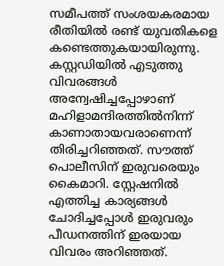സമീപത്ത് സംശയകരമായ രീതിയിൽ രണ്ട് യുവതികളെ കണ്ടെത്തുകയായിരുന്നു. കസ്റ്റഡിയിൽ എടുത്തു വിവരങ്ങൾ അന്വേഷിച്ചപ്പോഴാണ് മഹിളാമന്ദിരത്തിൽനിന്ന് കാണാതായവരാണെന്ന് തിരിച്ചറിഞ്ഞത്. സൗത്ത് പൊലീസിന് ഇരുവരെയും കൈമാറി. സ്റ്റേഷനിൽ എത്തിച്ച കാര്യങ്ങൾ ചോദിച്ചപ്പോൾ ഇരുവരും പീഡനത്തിന് ഇരയായ വിവരം അറിഞ്ഞത്.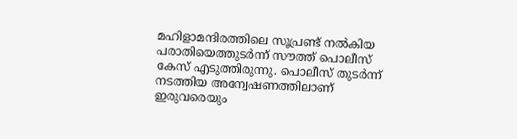മഹിളാമന്ദിരത്തിലെ സൂപ്രണ്ട് നൽകിയ പരാതിയെത്തുടർന്ന് സൗത്ത് പൊലീസ് കേസ് എടുത്തിരുന്നു. പൊലീസ് തുടർന്ന് നടത്തിയ അന്വേഷണത്തിലാണ് ഇരുവരെയും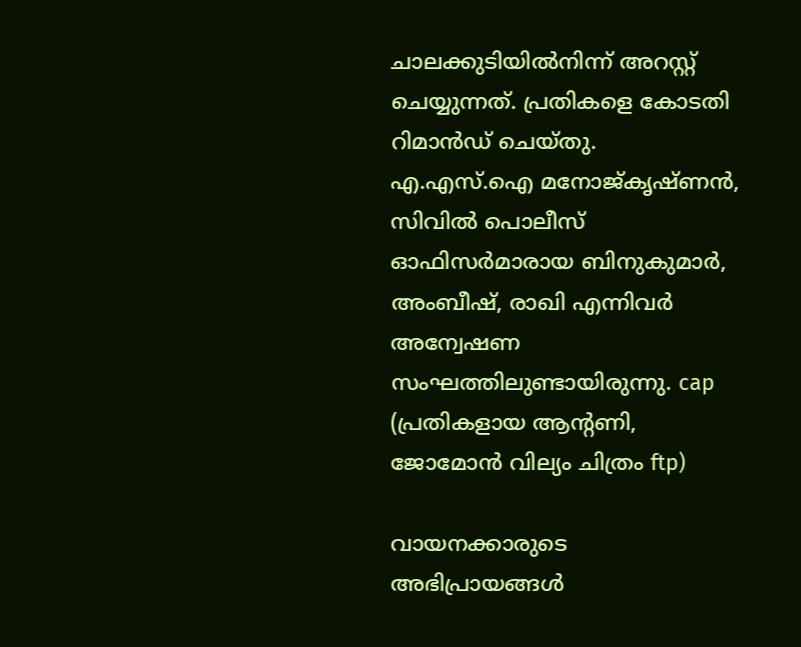ചാലക്കുടിയിൽനിന്ന് അറസ്റ്റ് ചെയ്യുന്നത്. പ്രതികളെ കോടതി റിമാൻഡ് ചെയ്തു. എ.എസ്.ഐ മനോജ്കൃഷ്ണൻ, സിവിൽ പൊലീസ് ഓഫിസർമാരായ ബിനുകുമാർ, അംബീഷ്, രാഖി എന്നിവ‍‍‍ർ അന്വേഷണ സംഘത്തിലുണ്ടായിരുന്നു. cap (പ്രതികളായ ആന്‍റണി, ജോമോന്‍ വില്യം ചിത്രം ftp)

വായനക്കാരുടെ അഭിപ്രായങ്ങള്‍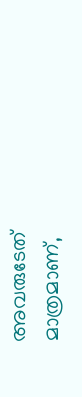അവരുടേത് മാത്രമാണ്,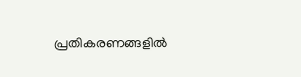പ്രതികരണങ്ങളിൽ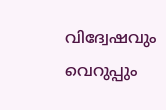വിദ്വേഷവും വെറുപ്പും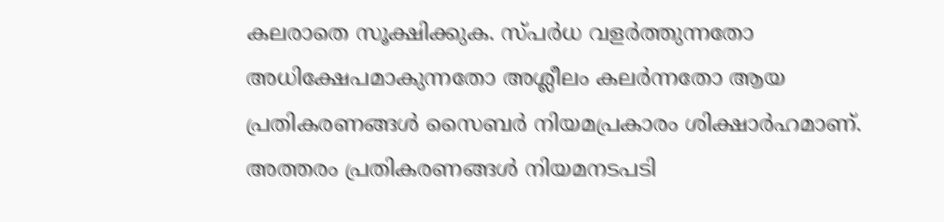കലരാതെ സൂക്ഷിക്കുക. സ്പർധ വളർത്തുന്നതോ അധിക്ഷേപമാകുന്നതോ അശ്ലീലം കലർന്നതോ ആയ പ്രതികരണങ്ങൾ സൈബർ നിയമപ്രകാരം ശിക്ഷാർഹമാണ്. അത്തരം പ്രതികരണങ്ങൾ നിയമനടപടി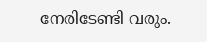നേരിടേണ്ടി വരും.